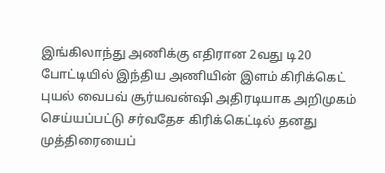இங்கிலாந்து அணிக்கு எதிரான 2வது டி20 போட்டியில் இந்திய அணியின் இளம் கிரிக்கெட் புயல் வைபவ் சூர்யவன்ஷி அதிரடியாக அறிமுகம் செய்யப்பட்டு சர்வதேச கிரிக்கெட்டில் தனது முத்திரையைப்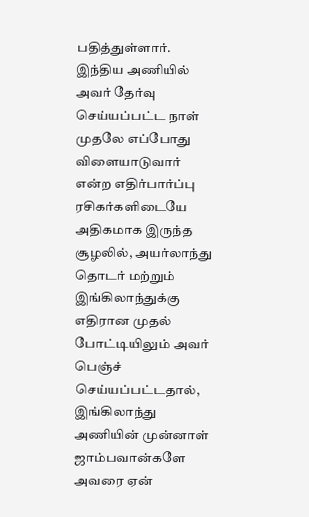பதித்துள்ளார்.
இந்திய அணியில் அவர் தேர்வு செய்யப்பட்ட நாள் முதலே எப்போது விளையாடுவார் என்ற எதிர்பார்ப்பு ரசிகர்களிடையே அதிகமாக இருந்த சூழலில், அயர்லாந்து தொடர் மற்றும் இங்கிலாந்துக்கு எதிரான முதல் போட்டியிலும் அவர் பெஞ்ச் செய்யப்பட்டதால், இங்கிலாந்து அணியின் முன்னாள் ஜாம்பவான்களே அவரை ஏன்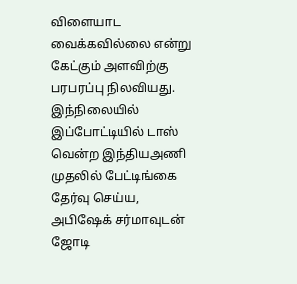விளையாட வைக்கவில்லை என்று கேட்கும் அளவிற்கு பரபரப்பு நிலவியது.
இந்நிலையில் இப்போட்டியில் டாஸ் வென்ற இந்தியஅணி முதலில் பேட்டிங்கை தேர்வு செய்ய, அபிஷேக் சர்மாவுடன் ஜோடி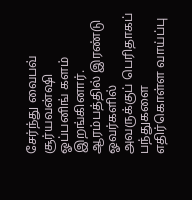சேர்ந்து வைபவ் சூர்யவன்ஷி ஓப்பனிங் களம் இறங்கினார். ஆரம்பத்தில் இரண்டு ஓவர்களில் அவருக்குப் பெரிதாகப் பந்துகளை எதிர்கொள்ள வாய்ப்பு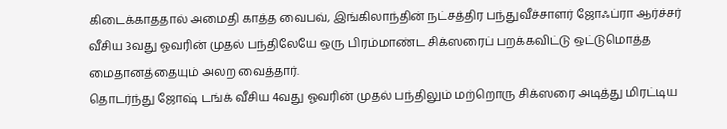கிடைக்காததால் அமைதி காத்த வைபவ், இங்கிலாந்தின் நட்சத்திர பந்துவீச்சாளர் ஜோஃப்ரா ஆர்ச்சர் வீசிய 3வது ஓவரின் முதல் பந்திலேயே ஒரு பிரம்மாண்ட சிக்ஸரைப் பறக்கவிட்டு ஒட்டுமொத்த மைதானத்தையும் அலற வைத்தார்.
தொடர்ந்து ஜோஷ் டங்க் வீசிய 4வது ஓவரின் முதல் பந்திலும் மற்றொரு சிக்ஸரை அடித்து மிரட்டிய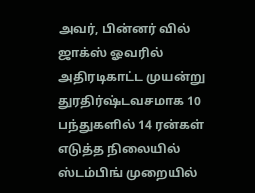அவர், பின்னர் வில் ஜாக்ஸ் ஓவரில் அதிரடிகாட்ட முயன்று துரதிர்ஷ்டவசமாக 10 பந்துகளில் 14 ரன்கள் எடுத்த நிலையில் ஸ்டம்பிங் முறையில்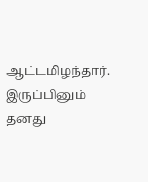ஆட்டமிழந்தார்.
இருப்பினும் தனது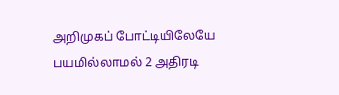அறிமுகப் போட்டியிலேயே பயமில்லாமல் 2 அதிரடி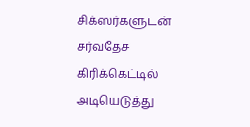சிக்ஸர்களுடன் சர்வதேச கிரிக்கெட்டில் அடியெடுத்து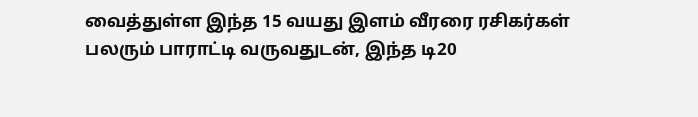வைத்துள்ள இந்த 15 வயது இளம் வீரரை ரசிகர்கள் பலரும் பாராட்டி வருவதுடன், இந்த டி20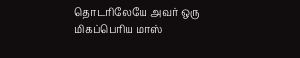தொடரிலேயே அவர் ஒரு மிகப்பெரிய மாஸ்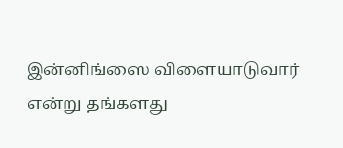இன்னிங்ஸை விளையாடுவார் என்று தங்களது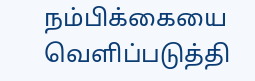நம்பிக்கையை வெளிப்படுத்தி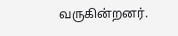வருகின்றனர்.